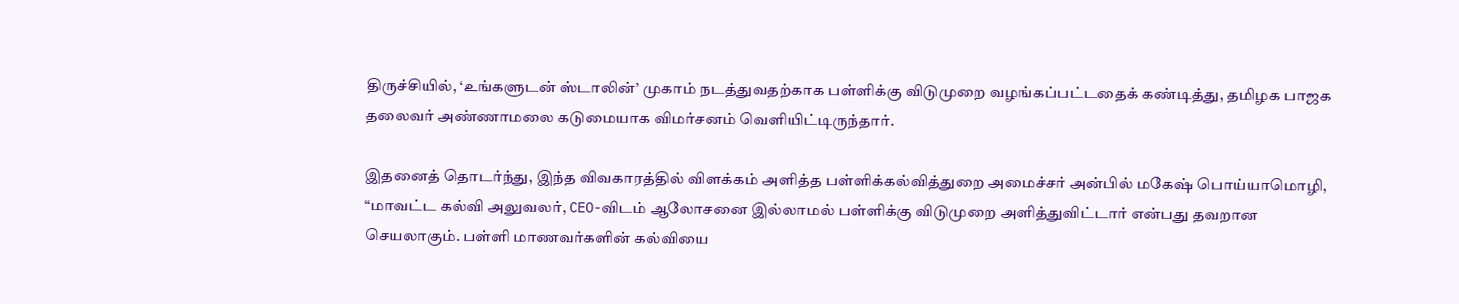திருச்சியில், ‘உங்களுடன் ஸ்டாலின்’ முகாம் நடத்துவதற்காக பள்ளிக்கு விடுமுறை வழங்கப்பட்டதைக் கண்டித்து, தமிழக பாஜக தலைவர் அண்ணாமலை கடுமையாக விமர்சனம் வெளியிட்டிருந்தார்.

இதனைத் தொடர்ந்து, இந்த விவகாரத்தில் விளக்கம் அளித்த பள்ளிக்கல்வித்துறை அமைச்சர் அன்பில் மகேஷ் பொய்யாமொழி, “மாவட்ட கல்வி அலுவலர், CEO-விடம் ஆலோசனை இல்லாமல் பள்ளிக்கு விடுமுறை அளித்துவிட்டார் என்பது தவறான செயலாகும். பள்ளி மாணவர்களின் கல்வியை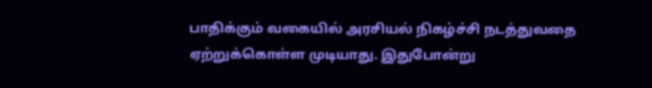பாதிக்கும் வகையில் அரசியல் நிகழ்ச்சி நடத்துவதை ஏற்றுக்கொள்ள முடியாது. இதுபோன்று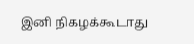இனி நிகழக்கூடாது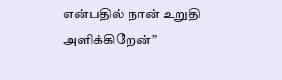என்பதில் நான் உறுதி அளிக்கிறேன்”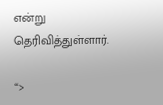என்று தெரிவித்துள்ளார்.

“>